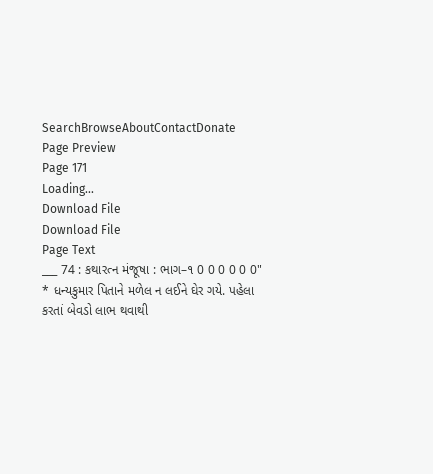SearchBrowseAboutContactDonate
Page Preview
Page 171
Loading...
Download File
Download File
Page Text
___ 74 : કથારત્ન મંજૂષા : ભાગ–૧ 0 0 0 0 0 0" * ધન્યકુમાર પિતાને મળેલ ન લઈને ઘેર ગયે. પહેલા કરતાં બેવડો લાભ થવાથી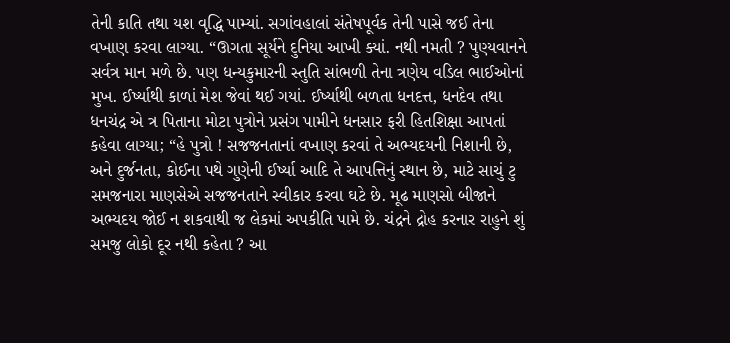તેની કાતિ તથા યશ વૃદ્ધિ પામ્યાં. સગાંવહાલાં સંતેષપૂર્વક તેની પાસે જઈ તેના વખાણ કરવા લાગ્યા. “ઊગતા સૂર્યને દુનિયા આખી ક્યાં. નથી નમતી ? પુણ્યવાનને સર્વત્ર માન મળે છે. પણ ધન્યકુમારની સ્તુતિ સાંભળી તેના ત્રણેય વડિલ ભાઈઓનાં મુખ. ઈર્ષ્યાથી કાળાં મેશ જેવાં થઈ ગયાં. ઈર્ષ્યાથી બળતા ધનદત્ત, ધનદેવ તથા ધનચંદ્ર એ ત્ર પિતાના મોટા પુત્રોને પ્રસંગ પામીને ધનસાર ફરી હિતશિક્ષા આપતાં કહેવા લાગ્યા; “હે પુત્રો ! સજજનતાનાં વખાણ કરવાં તે અભ્યદયની નિશાની છે, અને દુર્જનતા, કોઈના પથે ગુણેની ઈર્ષ્યા આદિ તે આપત્તિનું સ્થાન છે, માટે સાચું ટુ સમજનારા માણસેએ સજજનતાને સ્વીકાર કરવા ઘટે છે. મૂઢ માણસો બીજાને અભ્યદય જોઈ ન શકવાથી જ લેકમાં અપકીતિ પામે છે. ચંદ્રને દ્રોહ કરનાર રાહુને શું સમજુ લોકો દૂર નથી કહેતા ? આ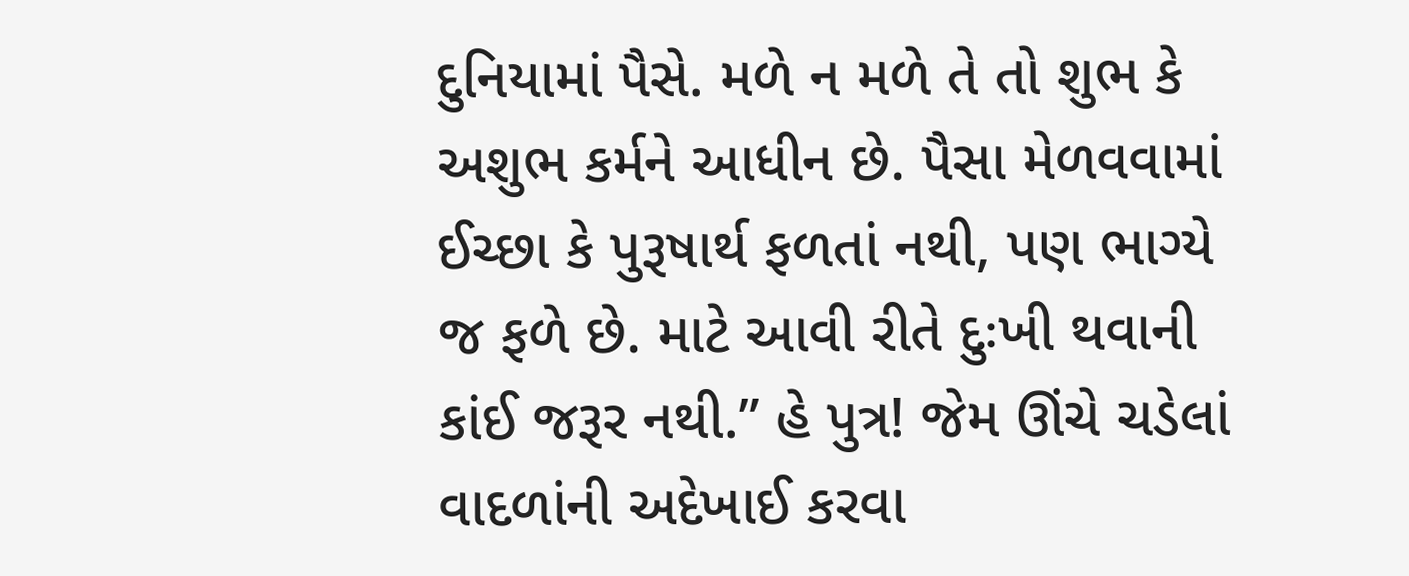દુનિયામાં પૈસે. મળે ન મળે તે તો શુભ કે અશુભ કર્મને આધીન છે. પૈસા મેળવવામાં ઈચ્છા કે પુરૂષાર્થ ફળતાં નથી, પણ ભાગ્યે જ ફળે છે. માટે આવી રીતે દુઃખી થવાની કાંઈ જરૂર નથી.” હે પુત્ર! જેમ ઊંચે ચડેલાં વાદળાંની અદેખાઈ કરવા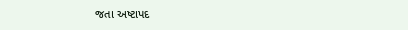જતા અષ્ટાપદ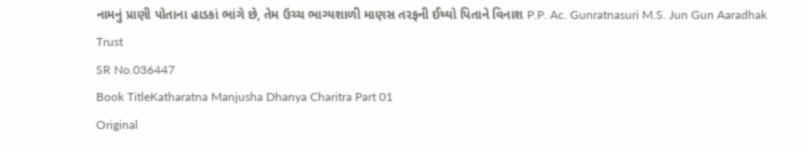નામનું પ્રાણી પોતાના હાડકાં ભાંગે છે, તેમ ઉચ્ચ ભાગ્યશાળી માણસ તરફની ઈષ્યો પિતાને વિનાશ P.P. Ac. Gunratnasuri M.S. Jun Gun Aaradhak Trust
SR No.036447
Book TitleKatharatna Manjusha Dhanya Charitra Part 01
Original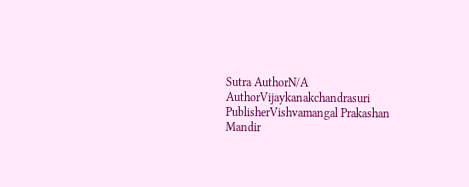Sutra AuthorN/A
AuthorVijaykanakchandrasuri
PublisherVishvamangal Prakashan Mandir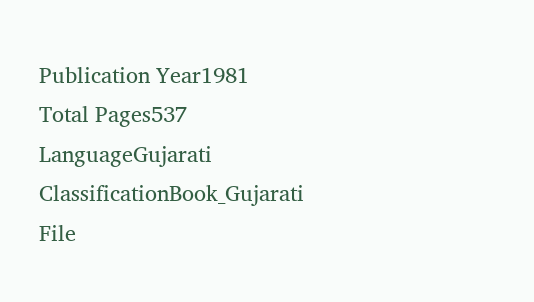Publication Year1981
Total Pages537
LanguageGujarati
ClassificationBook_Gujarati
File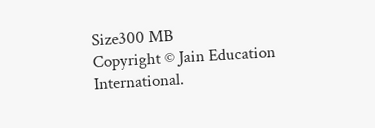Size300 MB
Copyright © Jain Education International.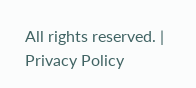All rights reserved. | Privacy Policy